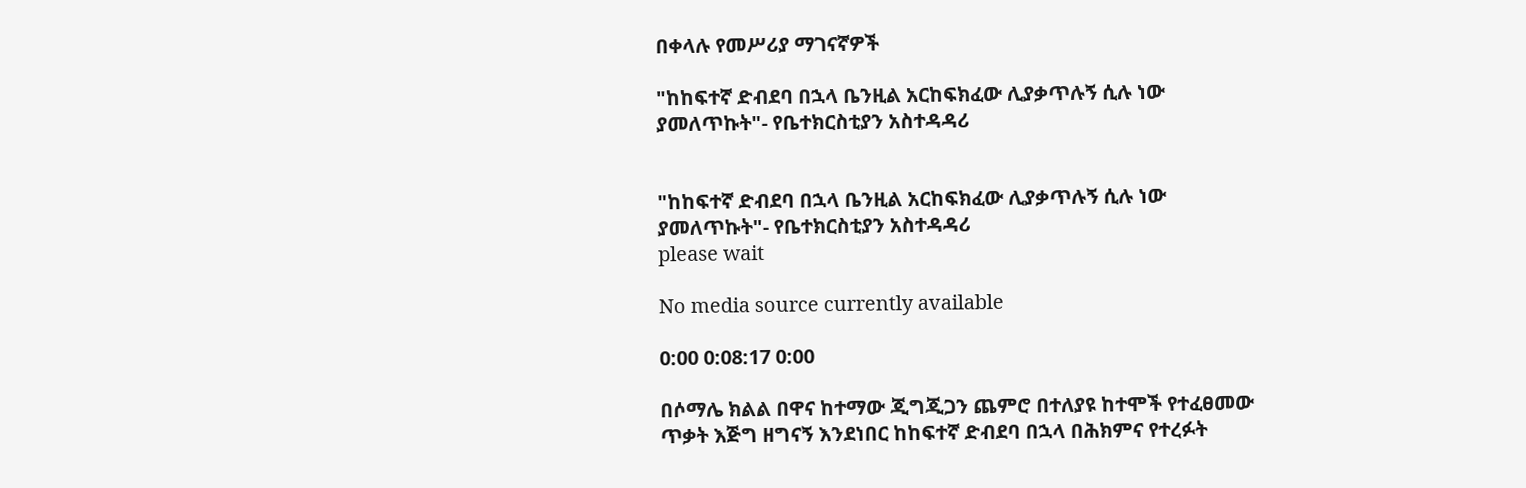በቀላሉ የመሥሪያ ማገናኛዎች

"ከከፍተኛ ድብደባ በኋላ ቤንዚል አርከፍክፈው ሊያቃጥሉኝ ሲሉ ነው ያመለጥኩት"- የቤተክርስቲያን አስተዳዳሪ


"ከከፍተኛ ድብደባ በኋላ ቤንዚል አርከፍክፈው ሊያቃጥሉኝ ሲሉ ነው ያመለጥኩት"- የቤተክርስቲያን አስተዳዳሪ
please wait

No media source currently available

0:00 0:08:17 0:00

በሶማሌ ክልል በዋና ከተማው ጂግጂጋን ጨምሮ በተለያዩ ከተሞች የተፈፀመው ጥቃት እጅግ ዘግናኝ እንደነበር ከከፍተኛ ድብደባ በኋላ በሕክምና የተረፉት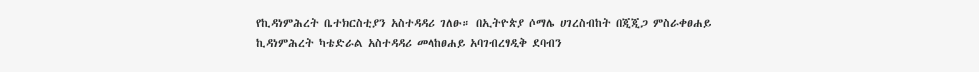የኪዳነምሕረት ቤተክርስቲያን አስተዳዳሪ ገለፁ። በኢትዮጵያ ሶማሌ ሀገረስብከት በጂጂጋ ምስራቀፀሐይ ኪዳነምሕረት ካቴድራል አስተዳዳሪ መላከፀሐይ አባገብረፃዲቅ ደባብን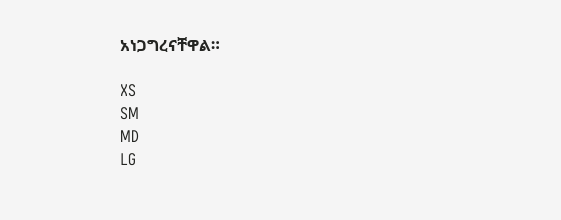አነጋግረናቸዋል።

XS
SM
MD
LG